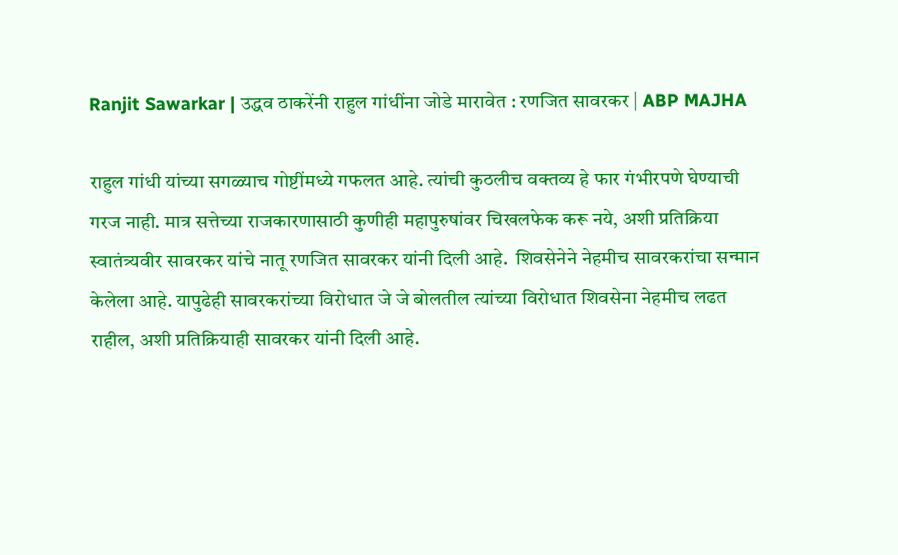Ranjit Sawarkar | उद्धव ठाकरेंनी राहुल गांधींना जोडे मारावेत : रणजित सावरकर | ABP MAJHA

राहुल गांधी यांच्या सगळ्याच गोष्टींमध्ये गफलत आहे. त्यांची कुठलीच वक्तव्य हे फार गंभीरपणे घेण्याची गरज नाही. मात्र सत्तेच्या राजकारणासाठी कुणीही महापुरुषांवर चिखलफेक करू नये, अशी प्रतिक्रिया स्वातंत्र्यवीर सावरकर यांचे नातू रणजित सावरकर यांनी दिली आहे.  शिवसेनेने नेहमीच सावरकरांचा सन्मान केलेला आहे. यापुढेही सावरकरांच्या विरोधात जे जे बोलतील त्यांच्या विरोधात शिवसेना नेहमीच लढत राहील, अशी प्रतिक्रियाही सावरकर यांनी दिली आहे.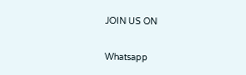JOIN US ON

Whatsapp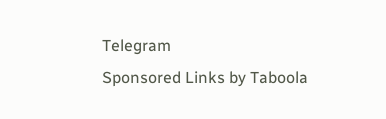Telegram
Sponsored Links by Taboola